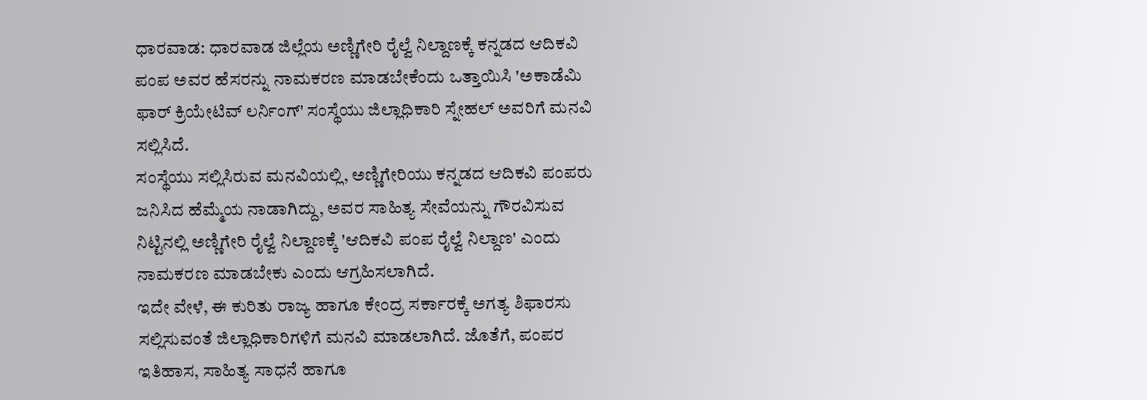ಧಾರವಾಡ: ಧಾರವಾಡ ಜಿಲ್ಲೆಯ ಅಣ್ಣಿಗೇರಿ ರೈಲ್ವೆ ನಿಲ್ದಾಣಕ್ಕೆ ಕನ್ನಡದ ಆದಿಕವಿ ಪಂಪ ಅವರ ಹೆಸರನ್ನು ನಾಮಕರಣ ಮಾಡಬೇಕೆಂದು ಒತ್ತಾಯಿಸಿ 'ಅಕಾಡೆಮಿ ಫಾರ್ ಕ್ರಿಯೇಟಿವ್ ಲರ್ನಿಂಗ್' ಸಂಸ್ಥೆಯು ಜಿಲ್ಲಾಧಿಕಾರಿ ಸ್ನೇಹಲ್ ಅವರಿಗೆ ಮನವಿ ಸಲ್ಲಿಸಿದೆ.
ಸಂಸ್ಥೆಯು ಸಲ್ಲಿಸಿರುವ ಮನವಿಯಲ್ಲಿ, ಅಣ್ಣಿಗೇರಿಯು ಕನ್ನಡದ ಆದಿಕವಿ ಪಂಪರು ಜನಿಸಿದ ಹೆಮ್ಮೆಯ ನಾಡಾಗಿದ್ದು, ಅವರ ಸಾಹಿತ್ಯ ಸೇವೆಯನ್ನು ಗೌರವಿಸುವ ನಿಟ್ಟಿನಲ್ಲಿ ಅಣ್ಣಿಗೇರಿ ರೈಲ್ವೆ ನಿಲ್ದಾಣಕ್ಕೆ 'ಆದಿಕವಿ ಪಂಪ ರೈಲ್ವೆ ನಿಲ್ದಾಣ' ಎಂದು ನಾಮಕರಣ ಮಾಡಬೇಕು ಎಂದು ಆಗ್ರಹಿಸಲಾಗಿದೆ.
ಇದೇ ವೇಳೆ, ಈ ಕುರಿತು ರಾಜ್ಯ ಹಾಗೂ ಕೇಂದ್ರ ಸರ್ಕಾರಕ್ಕೆ ಅಗತ್ಯ ಶಿಫಾರಸು ಸಲ್ಲಿಸುವಂತೆ ಜಿಲ್ಲಾಧಿಕಾರಿಗಳಿಗೆ ಮನವಿ ಮಾಡಲಾಗಿದೆ. ಜೊತೆಗೆ, ಪಂಪರ ಇತಿಹಾಸ, ಸಾಹಿತ್ಯ ಸಾಧನೆ ಹಾಗೂ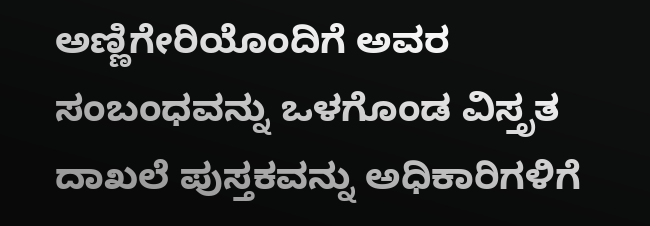ಅಣ್ಣಿಗೇರಿಯೊಂದಿಗೆ ಅವರ ಸಂಬಂಧವನ್ನು ಒಳಗೊಂಡ ವಿಸ್ತೃತ ದಾಖಲೆ ಪುಸ್ತಕವನ್ನು ಅಧಿಕಾರಿಗಳಿಗೆ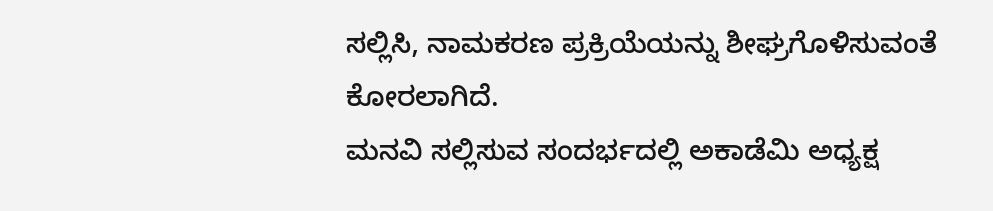ಸಲ್ಲಿಸಿ, ನಾಮಕರಣ ಪ್ರಕ್ರಿಯೆಯನ್ನು ಶೀಘ್ರಗೊಳಿಸುವಂತೆ ಕೋರಲಾಗಿದೆ.
ಮನವಿ ಸಲ್ಲಿಸುವ ಸಂದರ್ಭದಲ್ಲಿ ಅಕಾಡೆಮಿ ಅಧ್ಯಕ್ಷ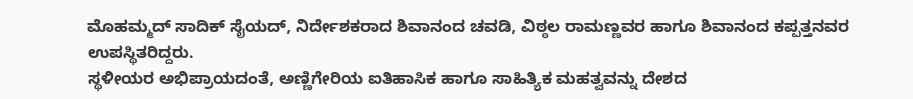ಮೊಹಮ್ಮದ್ ಸಾದಿಕ್ ಸೈಯದ್, ನಿರ್ದೇಶಕರಾದ ಶಿವಾನಂದ ಚವಡಿ, ವಿಠ್ಠಲ ರಾಮಣ್ಣವರ ಹಾಗೂ ಶಿವಾನಂದ ಕಪ್ಪತ್ತನವರ ಉಪಸ್ಥಿತರಿದ್ದರು.
ಸ್ಥಳೀಯರ ಅಭಿಪ್ರಾಯದಂತೆ, ಅಣ್ಣಿಗೇರಿಯ ಐತಿಹಾಸಿಕ ಹಾಗೂ ಸಾಹಿತ್ಯಿಕ ಮಹತ್ವವನ್ನು ದೇಶದ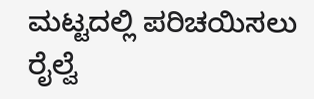ಮಟ್ಟದಲ್ಲಿ ಪರಿಚಯಿಸಲು ರೈಲ್ವೆ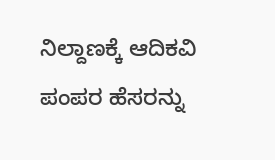ನಿಲ್ದಾಣಕ್ಕೆ ಆದಿಕವಿ ಪಂಪರ ಹೆಸರನ್ನು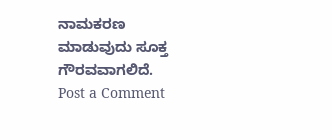ನಾಮಕರಣ ಮಾಡುವುದು ಸೂಕ್ತ ಗೌರವವಾಗಲಿದೆ.
Post a Comment